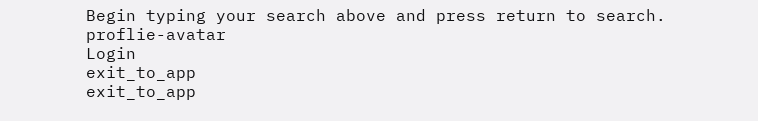Begin typing your search above and press return to search.
proflie-avatar
Login
exit_to_app
exit_to_app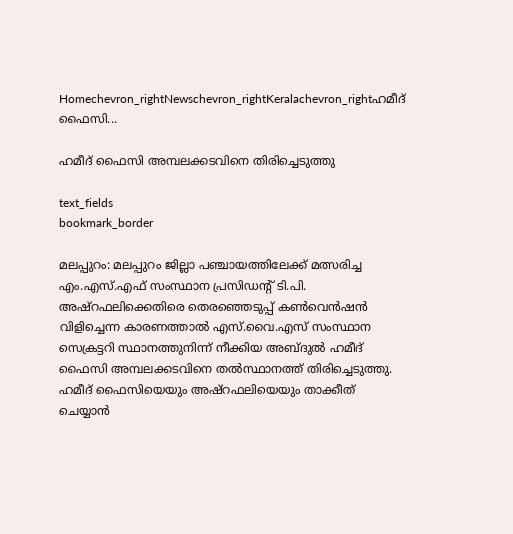Homechevron_rightNewschevron_rightKeralachevron_rightഹമീദ് ഫൈസി...

ഹമീദ് ഫൈസി അമ്പലക്കടവിനെ തിരിച്ചെടുത്തു

text_fields
bookmark_border

മലപ്പുറം: മലപ്പുറം ജില്ലാ പഞ്ചായത്തിലേക്ക് മത്സരിച്ച എം.എസ്.എഫ് സംസ്ഥാന പ്രസിഡന്‍റ് ടി.പി. അഷ്റഫലിക്കെതിരെ തെരഞ്ഞെടുപ്പ് കണ്‍വെന്‍ഷന്‍ വിളിച്ചെന്ന കാരണത്താല്‍ എസ്.വൈ.എസ് സംസ്ഥാന സെക്രട്ടറി സ്ഥാനത്തുനിന്ന് നീക്കിയ അബ്ദുല്‍ ഹമീദ് ഫൈസി അമ്പലക്കടവിനെ തല്‍സ്ഥാനത്ത് തിരിച്ചെടുത്തു.
ഹമീദ് ഫൈസിയെയും അഷ്റഫലിയെയും താക്കീത് ചെയ്യാന്‍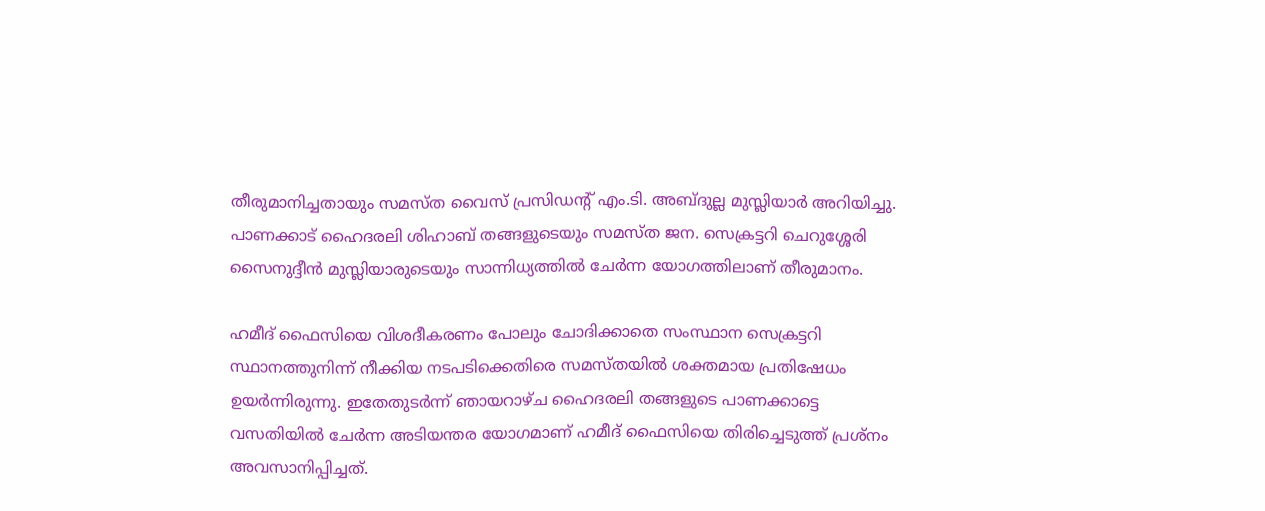തീരുമാനിച്ചതായും സമസ്ത വൈസ് പ്രസിഡന്‍റ് എം.ടി. അബ്ദുല്ല മുസ്ലിയാര്‍ അറിയിച്ചു. പാണക്കാട് ഹൈദരലി ശിഹാബ് തങ്ങളുടെയും സമസ്ത ജന. സെക്രട്ടറി ചെറുശ്ശേരി സൈനുദ്ദീന്‍ മുസ്ലിയാരുടെയും സാന്നിധ്യത്തില്‍ ചേര്‍ന്ന യോഗത്തിലാണ് തീരുമാനം.

ഹമീദ് ഫൈസിയെ വിശദീകരണം പോലും ചോദിക്കാതെ സംസ്ഥാന സെക്രട്ടറി സ്ഥാനത്തുനിന്ന് നീക്കിയ നടപടിക്കെതിരെ സമസ്തയില്‍ ശക്തമായ പ്രതിഷേധം ഉയര്‍ന്നിരുന്നു. ഇതേതുടര്‍ന്ന് ഞായറാഴ്ച ഹൈദരലി തങ്ങളുടെ പാണക്കാട്ടെ വസതിയില്‍ ചേര്‍ന്ന അടിയന്തര യോഗമാണ് ഹമീദ് ഫൈസിയെ തിരിച്ചെടുത്ത് പ്രശ്നം അവസാനിപ്പിച്ചത്.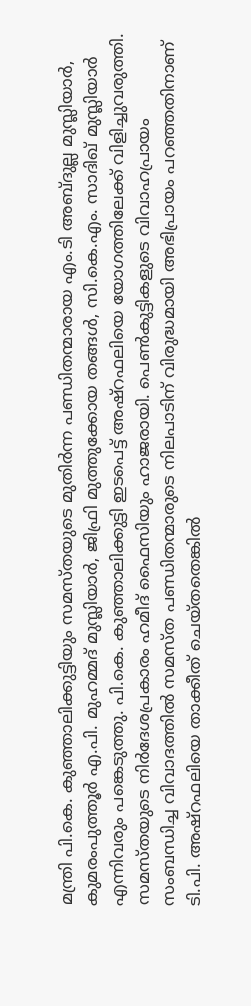മന്ത്രി പി.കെ. കുഞ്ഞാലിക്കുട്ടിയും സമസ്തയുടെ മുതിര്‍ന്ന പണ്ഡിതന്മാരായ എം.ടി അബ്ദുല്ല മുസ്ലിയാര്‍, കുമരംപുത്തൂര്‍ എ.പി. മുഹമ്മദ് മുസ്ലിയാര്‍, ജിഫ്രി മുത്തുക്കോയ തങ്ങള്‍, സി.കെ.എം. സാദിഖ് മുസ്ലിയാര്‍ എന്നിവരും പങ്കെടുത്തു. പി.കെ. കുഞ്ഞാലിക്കുട്ടി ഇടപെട്ട് അഷ്റഫലിയെ യോഗത്തിലേക്ക് വിളിച്ചുവരുത്തി. സമസ്തയുടെ നിര്‍ദേശപ്രകാരം ഹമീദ് ഫൈസിയും ഹാജരായി. പെണ്‍കുട്ടികളുടെ വിവാഹപ്രായം സംബന്ധിച്ച വിവാദത്തില്‍ സമസ്ത പണ്ഡിതന്മാരുടെ നിലപാടിന് വിരുദ്ധമായി അഭിപ്രായം പറഞ്ഞതിനാണ് ടി.പി. അഷ്റഫലിയെ താക്കീത് ചെയ്തതെങ്കില്‍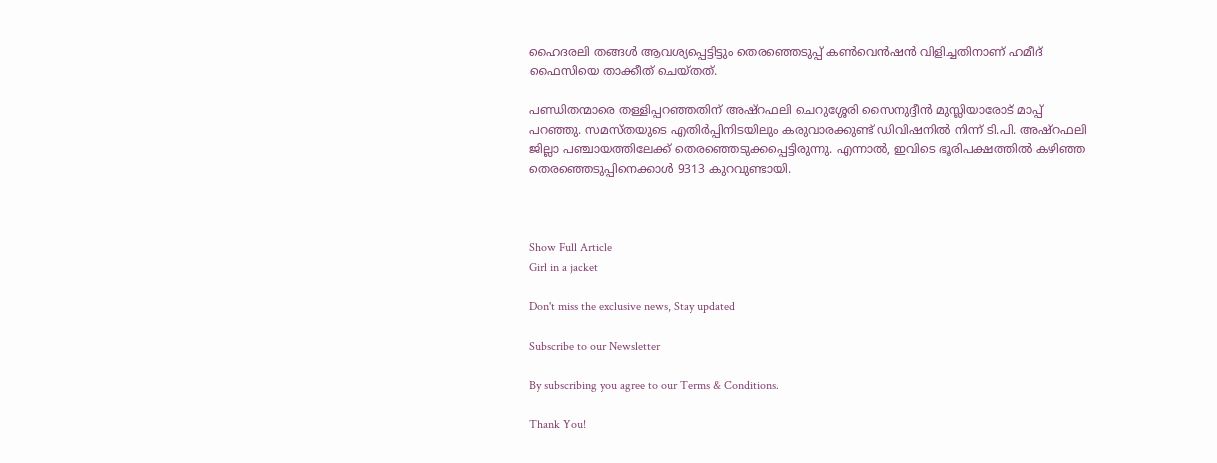ഹൈദരലി തങ്ങള്‍ ആവശ്യപ്പെട്ടിട്ടും തെരഞ്ഞെടുപ്പ് കണ്‍വെന്‍ഷന്‍ വിളിച്ചതിനാണ് ഹമീദ് ഫൈസിയെ താക്കീത് ചെയ്തത്.

പണ്ഡിതന്മാരെ തള്ളിപ്പറഞ്ഞതിന് അഷ്റഫലി ചെറുശ്ശേരി സൈനുദ്ദീന്‍ മുസ്ലിയാരോട് മാപ്പ് പറഞ്ഞു. സമസ്തയുടെ എതിര്‍പ്പിനിടയിലും കരുവാരക്കുണ്ട് ഡിവിഷനില്‍ നിന്ന് ടി.പി. അഷ്റഫലി ജില്ലാ പഞ്ചായത്തിലേക്ക് തെരഞ്ഞെടുക്കപ്പെട്ടിരുന്നു. എന്നാല്‍, ഇവിടെ ഭൂരിപക്ഷത്തില്‍ കഴിഞ്ഞ തെരഞ്ഞെടുപ്പിനെക്കാള്‍ 9313 കുറവുണ്ടായി.



Show Full Article
Girl in a jacket

Don't miss the exclusive news, Stay updated

Subscribe to our Newsletter

By subscribing you agree to our Terms & Conditions.

Thank You!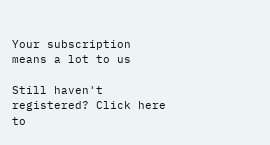Your subscription means a lot to us

Still haven't registered? Click here to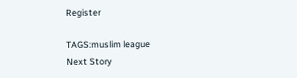Register

TAGS:muslim league
Next Story